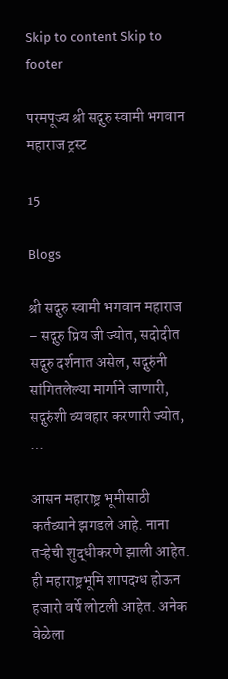Skip to content Skip to footer

परमपूज्य श्री सद्गुरु स्वामी भगवान महाराज ट्रस्ट

15

Blogs

श्री सद्गुरु स्वामी भगवान महाराज – सद्गुरु प्रिय जी ज्योत, सदोदीत सद्गुरु दर्शनात असेल, सद्गुरुंनी सांगितलेल्या मार्गाने जाणारी, सद्गुरुंशी व्यवहार करणारी ज्योत, …

आसन महाराष्ट्र भूमीसाठी कर्तव्याने झगडले आहे. नाना तऱ्हेची शुद्धीकरणे झाली आहेत. ही महाराष्ट्रभूमि शापदग्ध होऊन हजारो वर्षे लोटली आहेत. अनेक वेळेला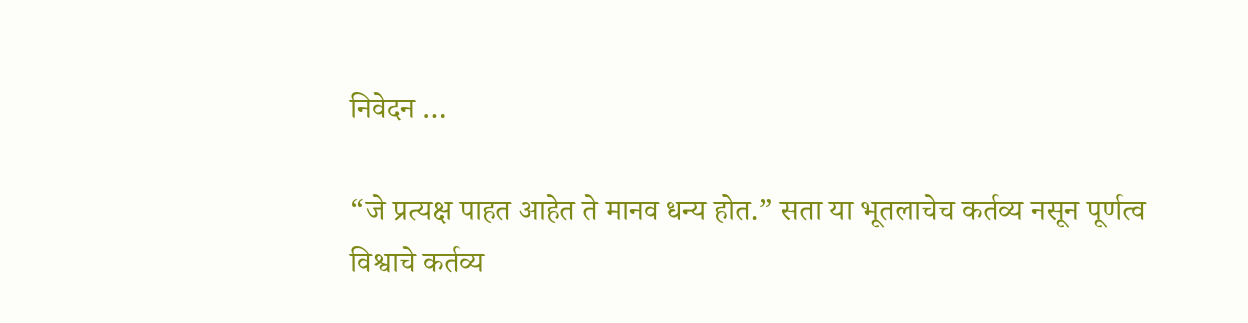निवेदन …

“जे प्रत्यक्ष पाहत आहेत ते मानव धन्य होत.” सता या भूतलाचेच कर्तव्य नसून पूर्णत्व विश्वाचे कर्तव्य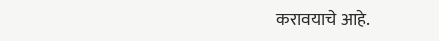करावयाचे आहे.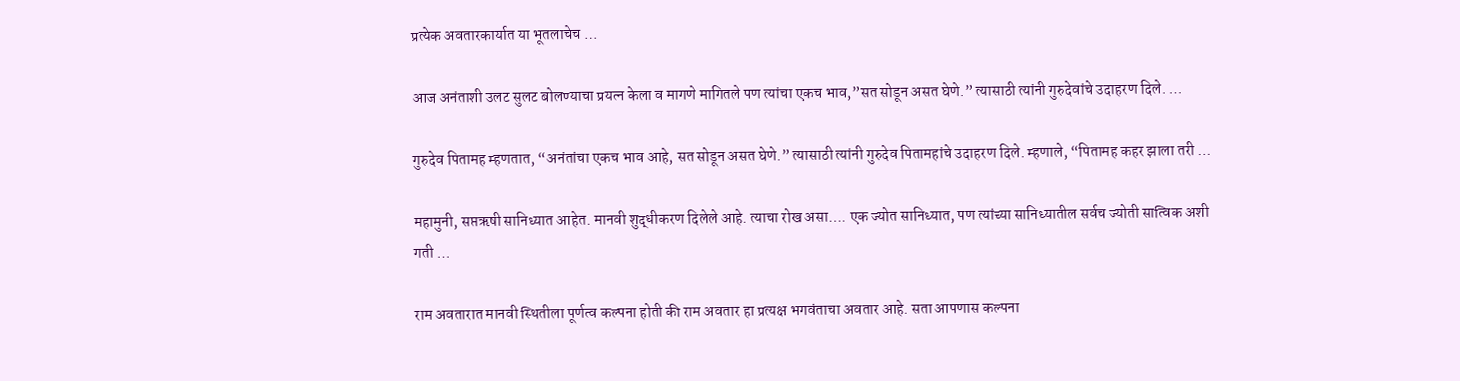प्रत्येक अवतारकार्यात या भूतलाचेच …

आज अनंताशी उलट सुलट बोलण्याचा प्रयत्न केला व मागणे मागितले पण त्यांचा एकच भाव,”सत सोडून असत घेणे.” त्यासाठी त्यांनी गुरुदेवांचे उदाहरण दिले. …

गुरुदेव पितामह म्हणतात, “अनंतांचा एकच भाव आहे, सत सोडून असत घेणे.” त्यासाठी त्यांनी गुरुदेव पितामहांचे उदाहरण दिले. म्हणाले, “पितामह कहर झाला तरी …

महामुनी, सप्तऋषी सानिध्यात आहेत. मानवी शुद्धीकरण दिलेले आहे. त्याचा रोख असा…. एक ज्योत सानिध्यात, पण त्यांच्या सानिध्यातील सर्वच ज्योती सात्विक अशी गती …

राम अवतारात मानवी स्थितीला पूर्णत्व कल्पना होती की राम अवतार हा प्रत्यक्ष भगवंताचा अवतार आहे. सता आपणास कल्पना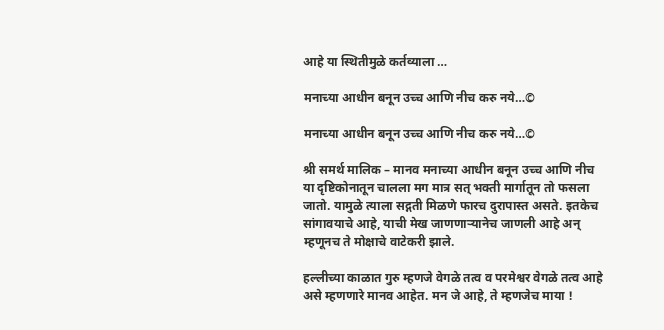आहे या स्थितीमुळे कर्तव्याला …

मनाच्या आधीन बनून उच्च आणि नीच करु नये…©

मनाच्या आधीन बनून उच्च आणि नीच करु नये…©

श्री समर्थ मालिक – मानव मनाच्या आधीन बनून उच्च आणि नीच या दृष्टिकोनातून चालला मग मात्र सत् भक्ती मार्गातून तो फसला जातो. यामुळे त्याला सद्गती मिळणे फारच दुरापास्त असते. इतकेच सांगावयाचे आहे, याची मेख जाणणाऱ्यानेच जाणली आहे अन् म्हणूनच ते मोक्षाचे वाटेकरी झाले.

हल्लीच्या काळात गुरु म्हणजे वेगळे तत्व व परमेश्वर वेगळे तत्व आहे असे म्हणणारे मानव आहेत. मन जे आहे, ते म्हणजेच माया !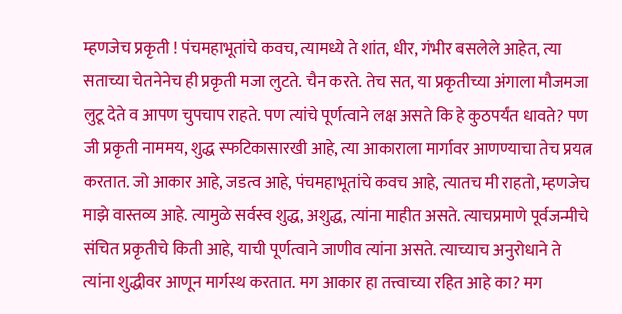म्हणजेच प्रकृती ! पंचमहाभूतांचे कवच, त्यामध्ये ते शांत, धीर, गंभीर बसलेले आहेत, त्या सताच्या चेतनेनेच ही प्रकृती मजा लुटते. चैन करते. तेच सत, या प्रकृतीच्या अंगाला मौजमजा लुटू देते व आपण चुपचाप राहते. पण त्यांचे पूर्णत्वाने लक्ष असते कि हे कुठपर्यंत धावते? पण जी प्रकृती नाममय, शुद्ध स्फटिकासारखी आहे, त्या आकाराला मार्गावर आणण्याचा तेच प्रयत्न करतात. जो आकार आहे, जडत्व आहे, पंचमहाभूतांचे कवच आहे, त्यातच मी राहतो, म्हणजेच माझे वास्तव्य आहे. त्यामुळे सर्वस्व शुद्ध, अशुद्ध, त्यांना माहीत असते. त्याचप्रमाणे पूर्वजन्मीचे संचित प्रकृतीचे किती आहे, याची पूर्णत्वाने जाणीव त्यांना असते. त्याच्याच अनुरोधाने ते त्यांना शुद्धीवर आणून मार्गस्थ करतात. मग आकार हा तत्त्वाच्या रहित आहे का? मग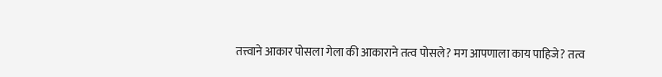तत्त्वाने आकार पोसला गेला की आकाराने तत्व पोसले? मग आपणाला काय पाहिजे? तत्व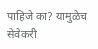पाहिजे का? यामुळेच सेवेकरी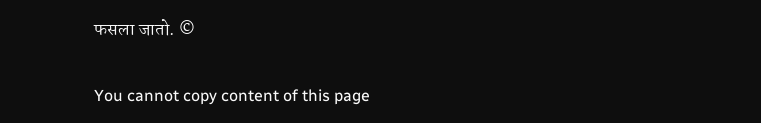फसला जातो. ©

You cannot copy content of this page